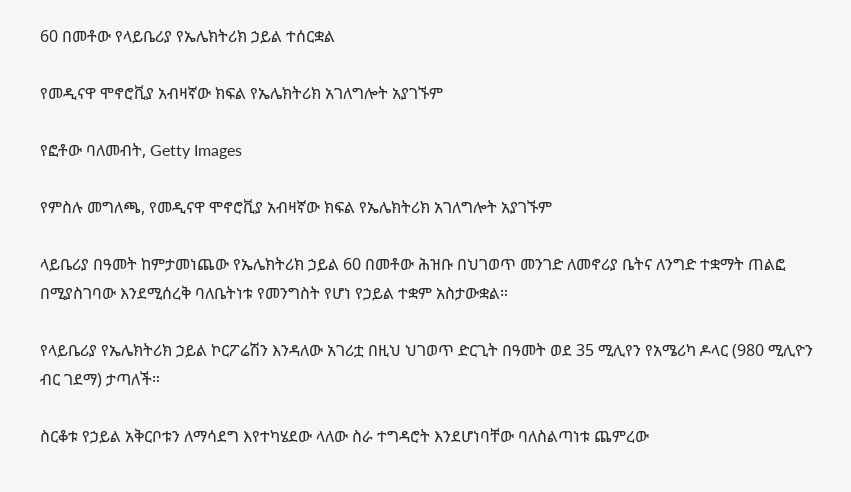60 በመቶው የላይቤሪያ የኤሌክትሪክ ኃይል ተሰርቋል

የመዲናዋ ሞኖሮቪያ አብዛኛው ክፍል የኤሌክትሪክ አገለግሎት አያገኙም

የፎቶው ባለመብት, Getty Images

የምስሉ መግለጫ, የመዲናዋ ሞኖሮቪያ አብዛኛው ክፍል የኤሌክትሪክ አገለግሎት አያገኙም

ላይቤሪያ በዓመት ከምታመነጨው የኤሌክትሪክ ኃይል 60 በመቶው ሕዝቡ በህገወጥ መንገድ ለመኖሪያ ቤትና ለንግድ ተቋማት ጠልፎ በሚያስገባው እንደሚሰረቅ ባለቤትነቱ የመንግስት የሆነ የኃይል ተቋም አስታውቋል።

የላይቤሪያ የኤሌክትሪክ ኃይል ኮርፖሬሽን እንዳለው አገሪቷ በዚህ ህገወጥ ድርጊት በዓመት ወደ 35 ሚሊየን የአሜሪካ ዶላር (980 ሚሊዮን ብር ገደማ) ታጣለች።

ስርቆቱ የኃይል አቅርቦቱን ለማሳደግ እየተካሄደው ላለው ስራ ተግዳሮት እንደሆነባቸው ባለስልጣነቱ ጨምረው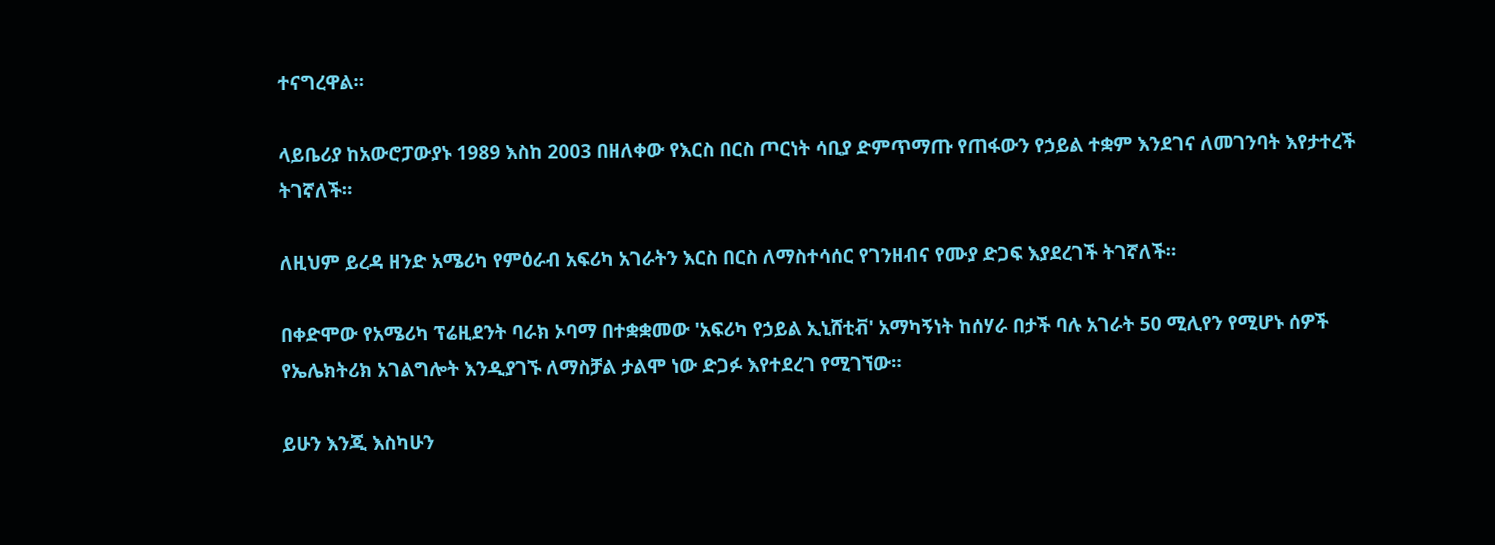ተናግረዋል።

ላይቤሪያ ከአውሮፓውያኑ 1989 እስከ 2003 በዘለቀው የእርስ በርስ ጦርነት ሳቢያ ድምጥማጡ የጠፋውን የኃይል ተቋም እንደገና ለመገንባት እየታተረች ትገኛለች።

ለዚህም ይረዳ ዘንድ አሜሪካ የምዕራብ አፍሪካ አገራትን እርስ በርስ ለማስተሳሰር የገንዘብና የሙያ ድጋፍ እያደረገች ትገኛለች።

በቀድሞው የአሜሪካ ፕሬዚደንት ባራክ ኦባማ በተቋቋመው 'አፍሪካ የኃይል ኢኒሸቲቭ' አማካኝነት ከሰሃራ በታች ባሉ አገራት 50 ሚሊየን የሚሆኑ ሰዎች የኤሌክትሪክ አገልግሎት እንዲያገኙ ለማስቻል ታልሞ ነው ድጋፉ እየተደረገ የሚገኘው።

ይሁን እንጂ እስካሁን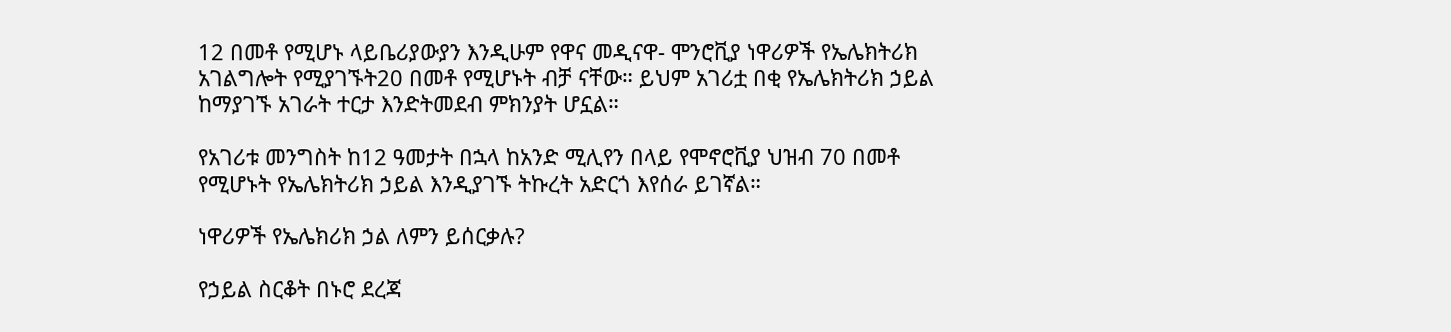12 በመቶ የሚሆኑ ላይቤሪያውያን እንዲሁም የዋና መዲናዋ- ሞንሮቪያ ነዋሪዎች የኤሌክትሪክ አገልግሎት የሚያገኙት20 በመቶ የሚሆኑት ብቻ ናቸው። ይህም አገሪቷ በቂ የኤሌክትሪክ ኃይል ከማያገኙ አገራት ተርታ እንድትመደብ ምክንያት ሆኗል።

የአገሪቱ መንግስት ከ12 ዓመታት በኋላ ከአንድ ሚሊየን በላይ የሞኖሮቪያ ህዝብ 70 በመቶ የሚሆኑት የኤሌክትሪክ ኃይል እንዲያገኙ ትኩረት አድርጎ እየሰራ ይገኛል።

ነዋሪዎች የኤሌክሪክ ኃል ለምን ይሰርቃሉ?

የኃይል ስርቆት በኑሮ ደረጃ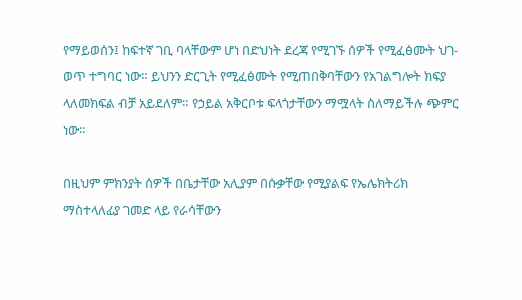የማይወሰን፤ ከፍተኛ ገቢ ባላቸውም ሆነ በድህነት ደረጃ የሚገኙ ሰዎች የሚፈፅሙት ህገ-ወጥ ተግባር ነው። ይህንን ድርጊት የሚፈፅሙት የሚጠበቅባቸውን የአገልግሎት ክፍያ ላለመክፍል ብቻ አይደለም። የኃይል አቅርቦቱ ፍላጎታቸውን ማሟላት ስለማይችሉ ጭምር ነው።

በዚህም ምክንያት ሰዎች በቤታቸው አሊያም በሱቃቸው የሚያልፍ የኤሌክትሪክ ማስተላለፊያ ገመድ ላይ የራሳቸውን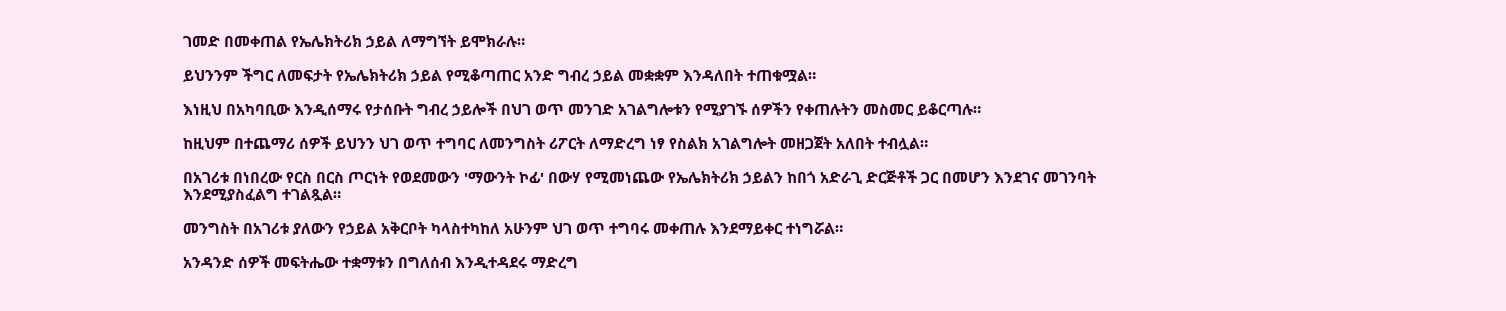ገመድ በመቀጠል የኤሌክትሪክ ኃይል ለማግኘት ይሞክራሉ።

ይህንንም ችግር ለመፍታት የኤሌክትሪክ ኃይል የሚቆጣጠር አንድ ግብረ ኃይል መቋቋም እንዳለበት ተጠቁሟል።

እነዚህ በአካባቢው እንዲሰማሩ የታሰቡት ግብረ ኃይሎች በህገ ወጥ መንገድ አገልግሎቱን የሚያገኙ ሰዎችን የቀጠሉትን መስመር ይቆርጣሉ።

ከዚህም በተጨማሪ ሰዎች ይህንን ህገ ወጥ ተግባር ለመንግስት ሪፖርት ለማድረግ ነፃ የስልክ አገልግሎት መዘጋጀት አለበት ተብሏል።

በአገሪቱ በነበረው የርስ በርስ ጦርነት የወደመውን 'ማውንት ኮፊ' በውሃ የሚመነጨው የኤሌክትሪክ ኃይልን ከበጎ አድራጊ ድርጅቶች ጋር በመሆን እንደገና መገንባት እንደሚያስፈልግ ተገልጿል።

መንግስት በአገሪቱ ያለውን የኃይል አቅርቦት ካላስተካከለ አሁንም ህገ ወጥ ተግባሩ መቀጠሉ እንደማይቀር ተነግሯል።

አንዳንድ ሰዎች መፍትሔው ተቋማቱን በግለሰብ እንዲተዳደሩ ማድረግ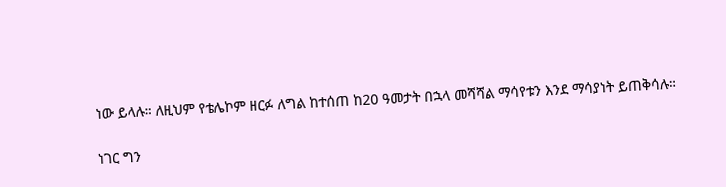ነው ይላሉ። ለዚህም የቴሌኮም ዘርፉ ለግል ከተሰጠ ከ20 ዓመታት በኋላ መሻሻል ማሳየቱን እንደ ማሳያነት ይጠቅሳሉ።

ነገር ግን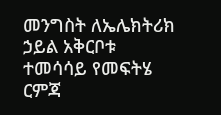መንግስት ለኤሌክትሪክ ኃይል አቅርቦቱ ተመሳሳይ የመፍትሄ ርምጃ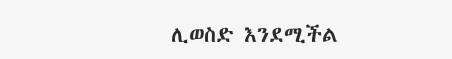ሊወስድ እንደሚችል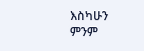እስካሁን ምንም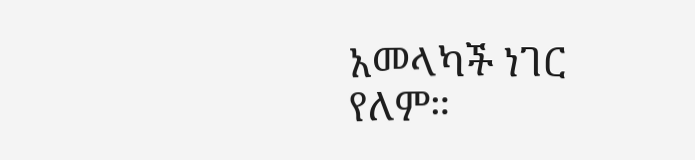አመላካች ነገር የለም።